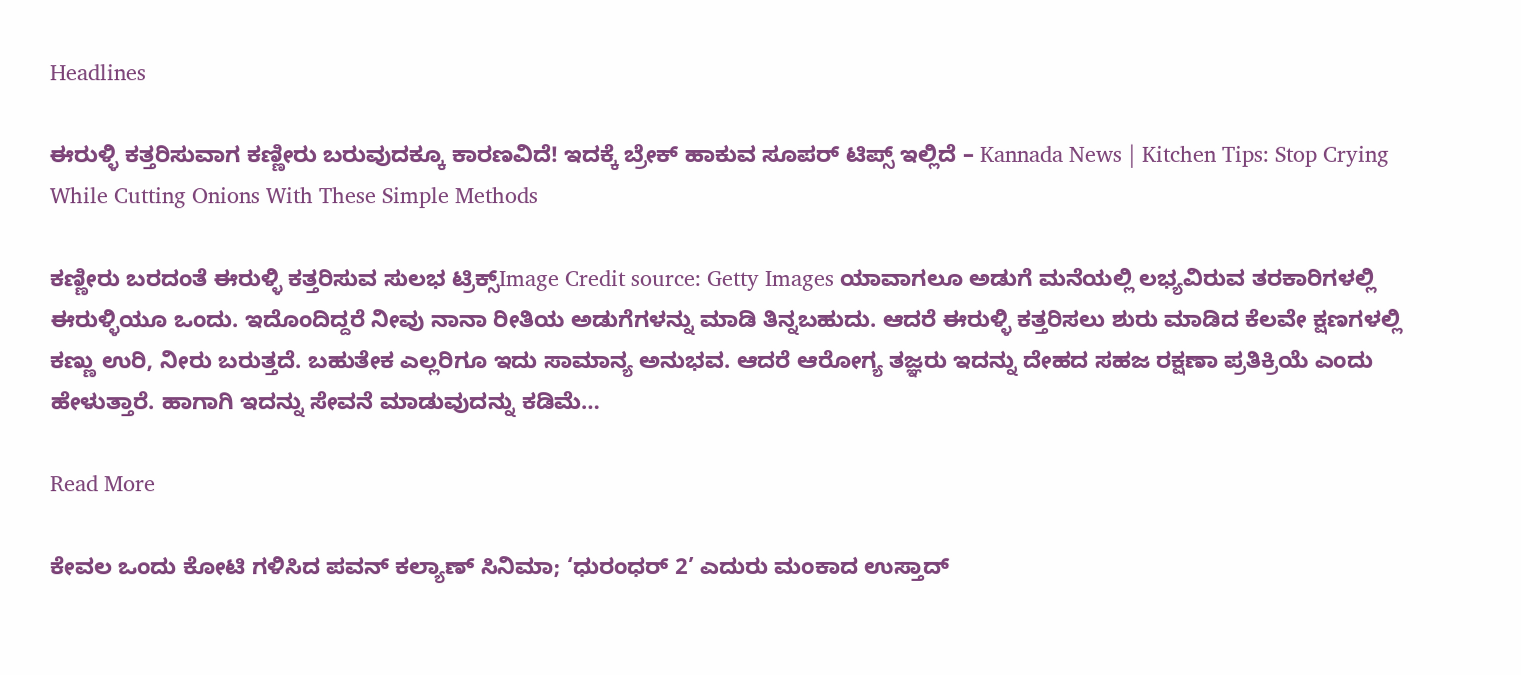Headlines

ಈರುಳ್ಳಿ ಕತ್ತರಿಸುವಾಗ ಕಣ್ಣೀರು ಬರುವುದಕ್ಕೂ ಕಾರಣವಿದೆ! ಇದಕ್ಕೆ ಬ್ರೇಕ್ ಹಾಕುವ ಸೂಪರ್ ಟಿಪ್ಸ್ ಇಲ್ಲಿದೆ – Kannada News | Kitchen Tips: Stop Crying While Cutting Onions With These Simple Methods

ಕಣ್ಣೀರು ಬರದಂತೆ ಈರುಳ್ಳಿ ಕತ್ತರಿಸುವ ಸುಲಭ ಟ್ರಿಕ್ಸ್Image Credit source: Getty Images ಯಾವಾಗಲೂ ಅಡುಗೆ ಮನೆಯಲ್ಲಿ ಲಭ್ಯವಿರುವ ತರಕಾರಿಗಳಲ್ಲಿ ಈರುಳ್ಳಿಯೂ ಒಂದು. ಇದೊಂದಿದ್ದರೆ ನೀವು ನಾನಾ ರೀತಿಯ ಅಡುಗೆಗಳನ್ನು ಮಾಡಿ ತಿನ್ನಬಹುದು. ಆದರೆ ಈರುಳ್ಳಿ ಕತ್ತರಿಸಲು ಶುರು ಮಾಡಿದ ಕೆಲವೇ ಕ್ಷಣಗಳಲ್ಲಿ ಕಣ್ಣು ಉರಿ, ನೀರು ಬರುತ್ತದೆ. ಬಹುತೇಕ ಎಲ್ಲರಿಗೂ ಇದು ಸಾಮಾನ್ಯ ಅನುಭವ. ಆದರೆ ಆರೋಗ್ಯ ತಜ್ಞರು ಇದನ್ನು ದೇಹದ ಸಹಜ ರಕ್ಷಣಾ ಪ್ರತಿಕ್ರಿಯೆ ಎಂದು ಹೇಳುತ್ತಾರೆ. ಹಾಗಾಗಿ ಇದನ್ನು ಸೇವನೆ ಮಾಡುವುದನ್ನು ಕಡಿಮೆ…

Read More

ಕೇವಲ ಒಂದು ಕೋಟಿ ಗಳಿಸಿದ ಪವನ್ ಕಲ್ಯಾಣ್ ಸಿನಿಮಾ; ‘ಧುರಂಧರ್ 2’ ಎದುರು ಮಂಕಾದ ಉಸ್ತಾದ್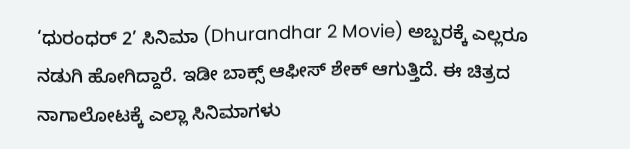‘ಧುರಂಧರ್ 2’ ಸಿನಿಮಾ (Dhurandhar 2 Movie) ಅಬ್ಬರಕ್ಕೆ ಎಲ್ಲರೂ ನಡುಗಿ ಹೋಗಿದ್ದಾರೆ. ಇಡೀ ಬಾಕ್ಸ್ ಆಫೀಸ್ ಶೇಕ್ ಆಗುತ್ತಿದೆ. ಈ ಚಿತ್ರದ ನಾಗಾಲೋಟಕ್ಕೆ ಎಲ್ಲಾ ಸಿನಿಮಾಗಳು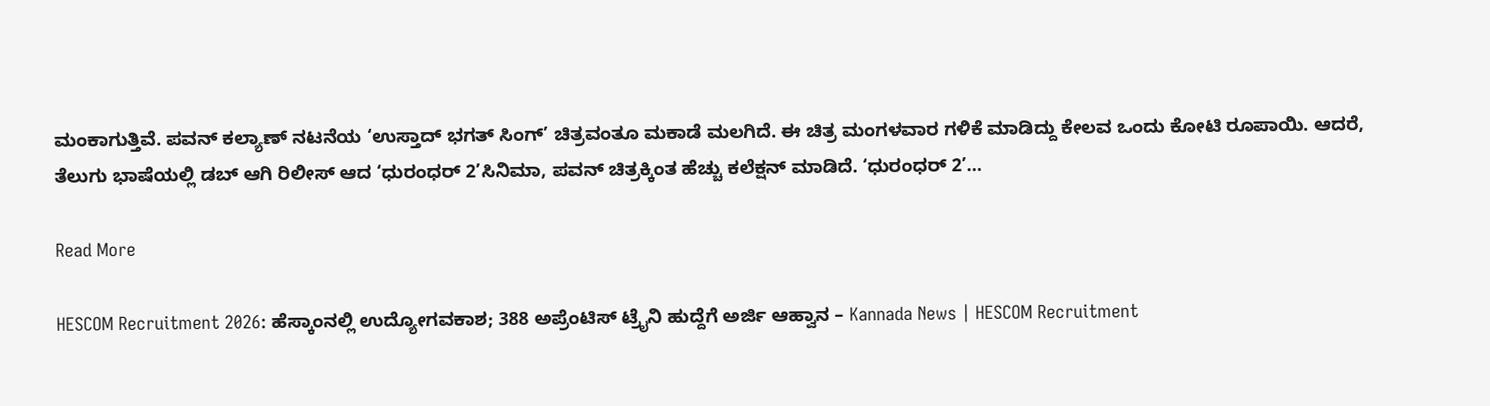ಮಂಕಾಗುತ್ತಿವೆ. ಪವನ್ ಕಲ್ಯಾಣ್ ನಟನೆಯ ‘ಉಸ್ತಾದ್ ಭಗತ್ ಸಿಂಗ್’ ಚಿತ್ರವಂತೂ ಮಕಾಡೆ ಮಲಗಿದೆ. ಈ ಚಿತ್ರ ಮಂಗಳವಾರ ಗಳಿಕೆ ಮಾಡಿದ್ದು ಕೇಲವ ಒಂದು ಕೋಟಿ ರೂಪಾಯಿ. ಆದರೆ, ತೆಲುಗು ಭಾಷೆಯಲ್ಲಿ ಡಬ್ ಆಗಿ ರಿಲೀಸ್ ಆದ ‘ಧುರಂಧರ್ 2’ಸಿನಿಮಾ, ಪವನ್ ಚಿತ್ರಕ್ಕಿಂತ ಹೆಚ್ಚು ಕಲೆಕ್ಷನ್ ಮಾಡಿದೆ. ‘ಧುರಂಧರ್ 2’…

Read More

HESCOM Recruitment 2026: ಹೆಸ್ಕಾಂನಲ್ಲಿ ಉದ್ಯೋಗವಕಾಶ; 388 ಅಪ್ರೆಂಟಿಸ್‌ ಟ್ರೈನಿ ಹುದ್ದೆಗೆ ಅರ್ಜಿ ಆಹ್ವಾನ – Kannada News | HESCOM Recruitment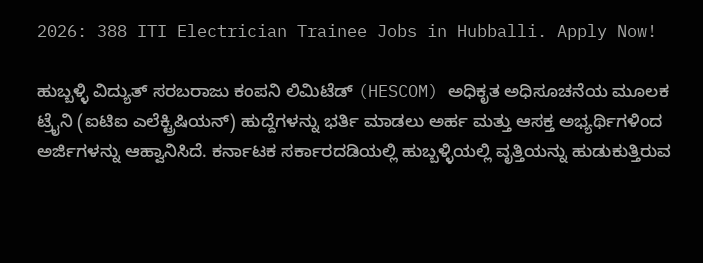2026: 388 ITI Electrician Trainee Jobs in Hubballi. Apply Now!

ಹುಬ್ಬಳ್ಳಿ ವಿದ್ಯುತ್ ಸರಬರಾಜು ಕಂಪನಿ ಲಿಮಿಟೆಡ್ (HESCOM) ಅಧಿಕೃತ ಅಧಿಸೂಚನೆಯ ಮೂಲಕ ಟ್ರೈನಿ (ಐಟಿಐ ಎಲೆಕ್ಟ್ರಿಷಿಯನ್) ಹುದ್ದೆಗಳನ್ನು ಭರ್ತಿ ಮಾಡಲು ಅರ್ಹ ಮತ್ತು ಆಸಕ್ತ ಅಭ್ಯರ್ಥಿಗಳಿಂದ ಅರ್ಜಿಗಳನ್ನು ಆಹ್ವಾನಿಸಿದೆ. ಕರ್ನಾಟಕ ಸರ್ಕಾರದಡಿಯಲ್ಲಿ ಹುಬ್ಬಳ್ಳಿಯಲ್ಲಿ ವೃತ್ತಿಯನ್ನು ಹುಡುಕುತ್ತಿರುವ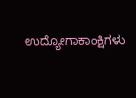ಉದ್ಯೋಗಾಕಾಂಕ್ಷಿಗಳು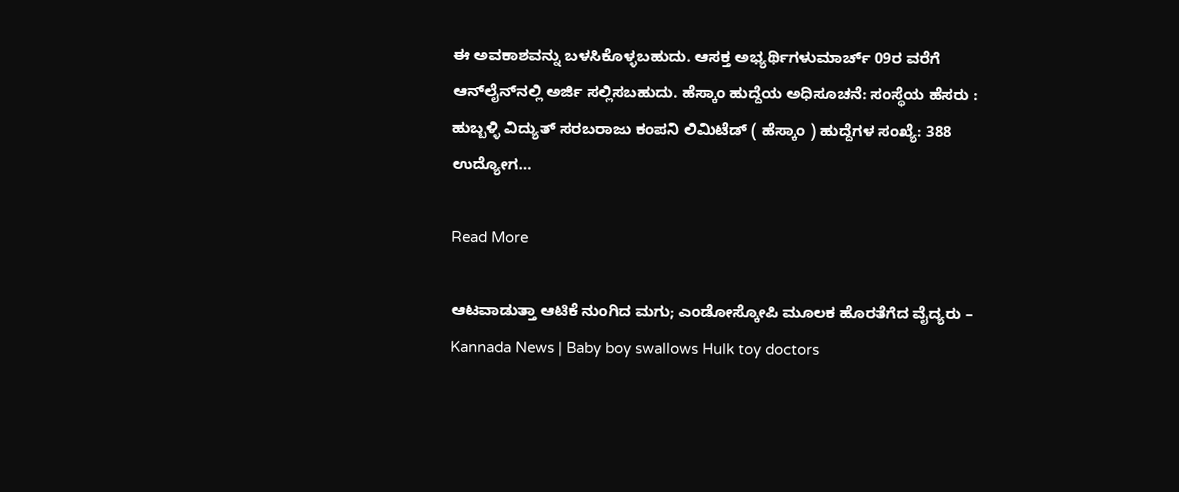ಈ ಅವಕಾಶವನ್ನು ಬಳಸಿಕೊಳ್ಳಬಹುದು. ಆಸಕ್ತ ಅಭ್ಯರ್ಥಿಗಳುಮಾರ್ಚ್ 09ರ ವರೆಗೆ ಆನ್‌ಲೈನ್‌ನಲ್ಲಿ ಅರ್ಜಿ ಸಲ್ಲಿಸಬಹುದು. ಹೆಸ್ಕಾಂ ಹುದ್ದೆಯ ಅಧಿಸೂಚನೆ: ಸಂಸ್ಥೆಯ ಹೆಸರು : ಹುಬ್ಬಳ್ಳಿ ವಿದ್ಯುತ್ ಸರಬರಾಜು ಕಂಪನಿ ಲಿಮಿಟೆಡ್ ( ಹೆಸ್ಕಾಂ ) ಹುದ್ದೆಗಳ ಸಂಖ್ಯೆ: 388 ಉದ್ಯೋಗ…

Read More

ಆಟವಾಡುತ್ತಾ ಆಟಿಕೆ ನುಂಗಿದ ಮಗು; ಎಂಡೋಸ್ಕೋಪಿ ಮೂಲಕ ಹೊರತೆಗೆದ ವೈದ್ಯರು – Kannada News | Baby boy swallows Hulk toy doctors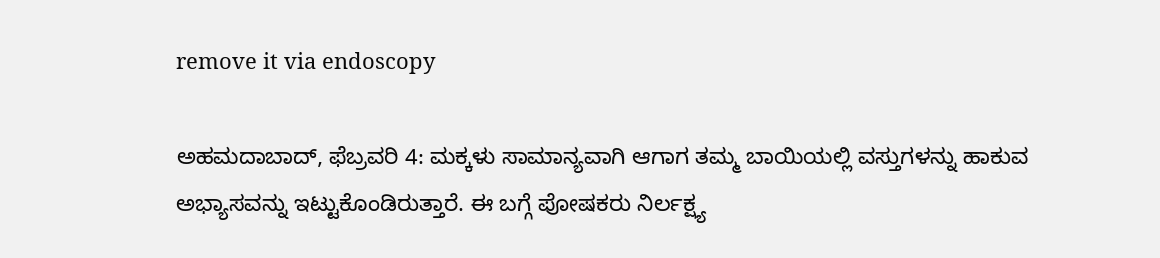remove it via endoscopy

ಅಹಮದಾಬಾದ್, ಫೆಬ್ರವರಿ 4: ಮಕ್ಕಳು ಸಾಮಾನ್ಯವಾಗಿ ಆಗಾಗ ತಮ್ಮ ಬಾಯಿಯಲ್ಲಿ ವಸ್ತುಗಳನ್ನು ಹಾಕುವ ಅಭ್ಯಾಸವನ್ನು ಇಟ್ಟುಕೊಂಡಿರುತ್ತಾರೆ. ಈ ಬಗ್ಗೆ ಪೋಷಕರು ನಿರ್ಲಕ್ಷ್ಯ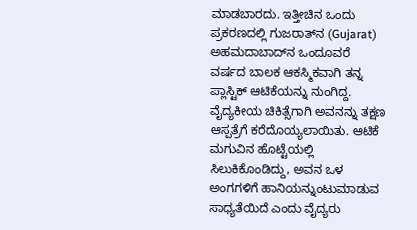ಮಾಡಬಾರದು. ಇತ್ತೀಚಿನ ಒಂದು ಪ್ರಕರಣದಲ್ಲಿ ಗುಜರಾತ್‌ನ (Gujarat)  ಅಹಮದಾಬಾದ್‌ನ ಒಂದೂವರೆ ವರ್ಷದ ಬಾಲಕ ಆಕಸ್ಮಿಕವಾಗಿ ತನ್ನ ಪ್ಲಾಸ್ಟಿಕ್ ಆಟಿಕೆಯನ್ನು ನುಂಗಿದ್ದ. ವೈದ್ಯಕೀಯ ಚಿಕಿತ್ಸೆಗಾಗಿ ಅವನನ್ನು ತಕ್ಷಣ ಆಸ್ಪತ್ರೆಗೆ ಕರೆದೊಯ್ಯಲಾಯಿತು. ಆಟಿಕೆ ಮಗುವಿನ ಹೊಟ್ಟೆಯಲ್ಲಿ ಸಿಲುಕಿಕೊಂಡಿದ್ದು, ಅವನ ಒಳ ಅಂಗಗಳಿಗೆ ಹಾನಿಯನ್ನುಂಟುಮಾಡುವ ಸಾಧ್ಯತೆಯಿದೆ ಎಂದು ವೈದ್ಯರು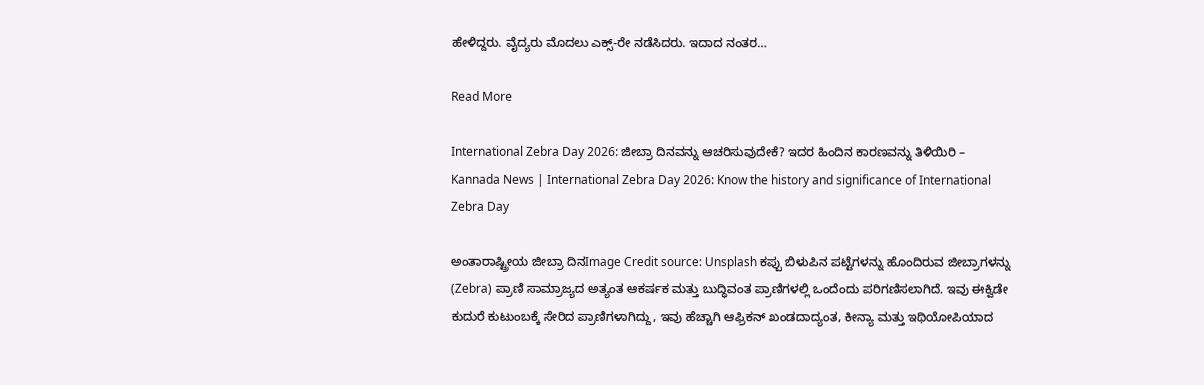ಹೇಳಿದ್ದರು. ವೈದ್ಯರು ಮೊದಲು ಎಕ್ಸ್-ರೇ ನಡೆಸಿದರು. ಇದಾದ ನಂತರ…

Read More

International Zebra Day 2026: ಜೀಬ್ರಾ ದಿನವನ್ನು ಆಚರಿಸುವುದೇಕೆ? ಇದರ ಹಿಂದಿನ ಕಾರಣವನ್ನು ತಿಳಿಯಿರಿ – Kannada News | International Zebra Day 2026: Know the history and significance of International Zebra Day

ಅಂತಾರಾಷ್ಟ್ರೀಯ ಜೀಬ್ರಾ ದಿನImage Credit source: Unsplash ಕಪ್ಪು ಬಿಳುಪಿನ ಪಟ್ಟೆಗಳನ್ನು ಹೊಂದಿರುವ ಜೀಬ್ರಾಗಳನ್ನು (Zebra) ಪ್ರಾಣಿ ಸಾಮ್ರಾಜ್ಯದ ಅತ್ಯಂತ ಆಕರ್ಷಕ ಮತ್ತು ಬುದ್ಧಿವಂತ ಪ್ರಾಣಿಗಳಲ್ಲಿ ಒಂದೆಂದು ಪರಿಗಣಿಸಲಾಗಿದೆ. ಇವು ಈಕ್ವಿಡೇ ಕುದುರೆ ಕುಟುಂಬಕ್ಕೆ ಸೇರಿದ ಪ್ರಾಣಿಗಳಾಗಿದ್ದು, ಇವು ಹೆಚ್ಚಾಗಿ ಆಫ್ರಿಕನ್ ಖಂಡದಾದ್ಯಂತ, ಕೀನ್ಯಾ ಮತ್ತು ಇಥಿಯೋಪಿಯಾದ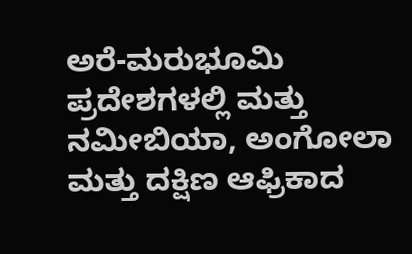ಅರೆ-ಮರುಭೂಮಿ ಪ್ರದೇಶಗಳಲ್ಲಿ ಮತ್ತು ನಮೀಬಿಯಾ, ಅಂಗೋಲಾ ಮತ್ತು ದಕ್ಷಿಣ ಆಫ್ರಿಕಾದ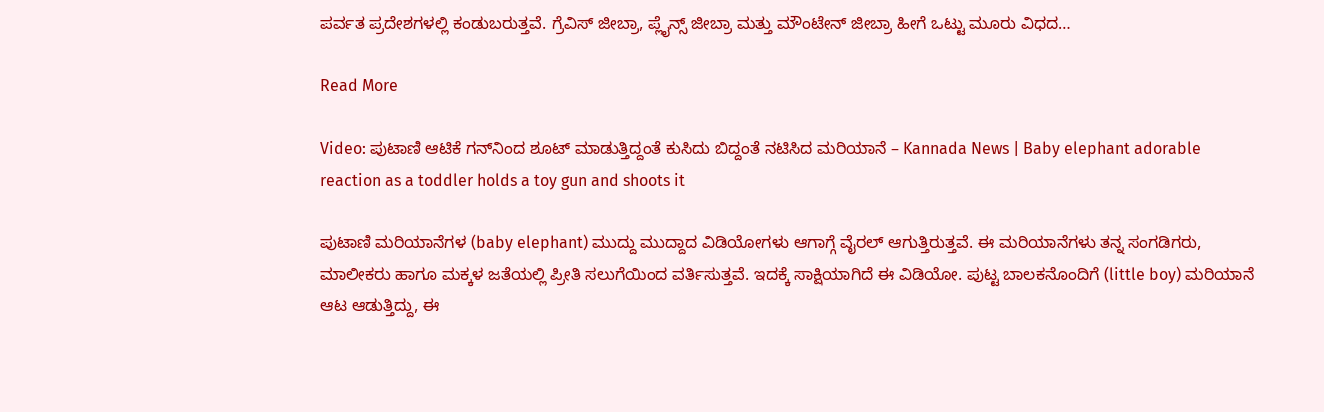ಪರ್ವತ ಪ್ರದೇಶಗಳಲ್ಲಿ ಕಂಡುಬರುತ್ತವೆ. ಗ್ರೆವಿಸ್ ಜೀಬ್ರಾ, ಪ್ಲೈನ್ಸ್ ಜೀಬ್ರಾ ಮತ್ತು ಮೌಂಟೇನ್ ಜೀಬ್ರಾ ಹೀಗೆ ಒಟ್ಟು ಮೂರು ವಿಧದ…

Read More

Video: ಪುಟಾಣಿ ಆಟಿಕೆ ಗನ್‌ನಿಂದ ಶೂಟ್ ಮಾಡುತ್ತಿದ್ದಂತೆ ಕುಸಿದು ಬಿದ್ದಂತೆ ನಟಿಸಿದ ಮರಿಯಾನೆ – Kannada News | Baby elephant adorable reaction as a toddler holds a toy gun and shoots it

ಪುಟಾಣಿ ಮರಿಯಾನೆಗಳ (baby elephant) ಮುದ್ದು ಮುದ್ದಾದ ವಿಡಿಯೋಗಳು ಆಗಾಗ್ಗೆ ವೈರಲ್ ಆಗುತ್ತಿರುತ್ತವೆ. ಈ ಮರಿಯಾನೆಗಳು ತನ್ನ ಸಂಗಡಿಗರು, ಮಾಲೀಕರು ಹಾಗೂ ಮಕ್ಕಳ ಜತೆಯಲ್ಲಿ ಪ್ರೀತಿ ಸಲುಗೆಯಿಂದ ವರ್ತಿಸುತ್ತವೆ. ಇದಕ್ಕೆ ಸಾಕ್ಷಿಯಾಗಿದೆ ಈ ವಿಡಿಯೋ. ಪುಟ್ಟ ಬಾಲಕನೊಂದಿಗೆ (little boy) ಮರಿಯಾನೆ ಆಟ ಆಡುತ್ತಿದ್ದು, ಈ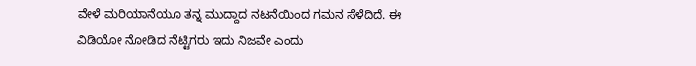ವೇಳೆ ಮರಿಯಾನೆಯೂ ತನ್ನ ಮುದ್ದಾದ ನಟನೆಯಿಂದ ಗಮನ ಸೆಳೆದಿದೆ. ಈ ವಿಡಿಯೋ ನೋಡಿದ ನೆಟ್ಟಿಗರು ಇದು ನಿಜವೇ ಎಂದು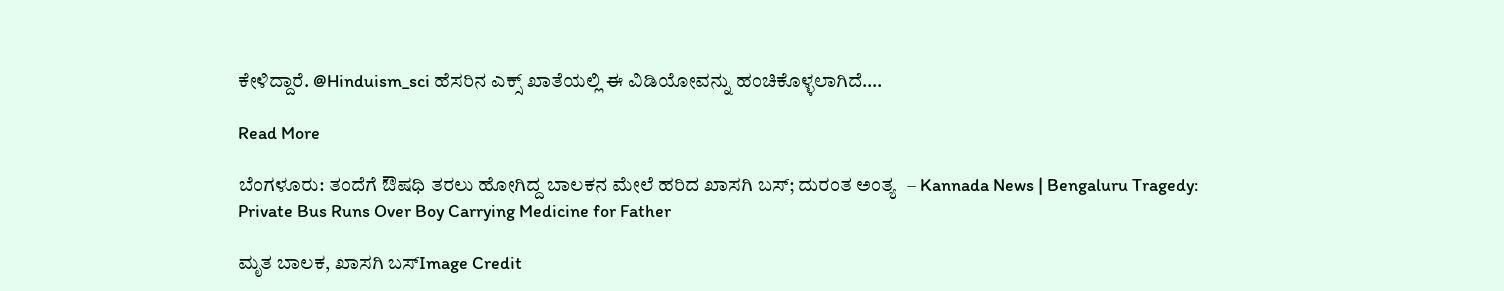ಕೇಳಿದ್ದಾರೆ. @Hinduism_sci ಹೆಸರಿನ ಎಕ್ಸ್ ಖಾತೆಯಲ್ಲಿ ಈ ವಿಡಿಯೋವನ್ನು ಹಂಚಿಕೊಳ್ಳಲಾಗಿದೆ….

Read More

ಬೆಂಗಳೂರು: ತಂದೆಗೆ ಔಷಧಿ ತರಲು ಹೋಗಿದ್ದ ಬಾಲಕನ ಮೇಲೆ ಹರಿದ ಖಾಸಗಿ ಬಸ್; ದುರಂತ ಅಂತ್ಯ  – Kannada News | Bengaluru Tragedy: Private Bus Runs Over Boy Carrying Medicine for Father

ಮೃತ ಬಾಲಕ, ಖಾಸಗಿ ಬಸ್Image Credit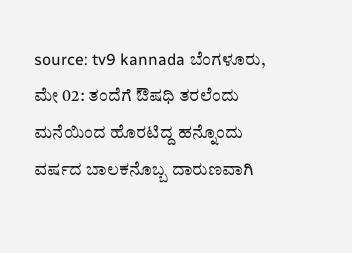source: tv9 kannada ಬೆಂಗಳೂರು, ಮೇ 02: ತಂದೆಗೆ ಔಷಧಿ ತರಲೆಂದು ಮನೆಯಿಂದ ಹೊರಟಿದ್ದ ಹನ್ನೊಂದು ವರ್ಷದ ಬಾಲಕನೊಬ್ಬ ದಾರುಣವಾಗಿ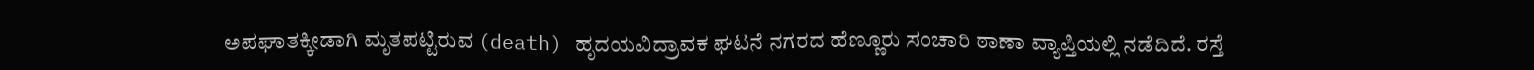ಅಪಘಾತಕ್ಕೀಡಾಗಿ ಮೃತಪಟ್ಟಿರುವ (death) ಹೃದಯವಿದ್ರಾವಕ ಘಟನೆ ನಗರದ ಹೆಣ್ಣೂರು ಸಂಚಾರಿ ಠಾಣಾ ವ್ಯಾಪ್ತಿಯಲ್ಲಿ ನಡೆದಿದೆ. ರಸ್ತೆ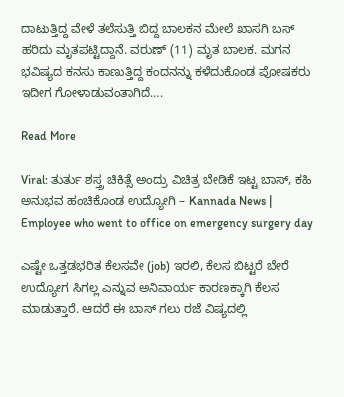ದಾಟುತ್ತಿದ್ದ ವೇಳೆ ತಲೆಸುತ್ತಿ ಬಿದ್ದ ಬಾಲಕನ ಮೇಲೆ ಖಾಸಗಿ ಬಸ್ ಹರಿದು ಮೃತಪಟ್ಟಿದ್ದಾನೆ. ವರುಣ್ (11) ಮೃತ ಬಾಲಕ. ಮಗ‌ನ ಭವಿಷ್ಯದ ಕನಸು ಕಾಣುತ್ತಿದ್ದ ಕಂದನನ್ನು ಕಳೆದುಕೊಂಡ ಪೋಷಕರು ಇದೀಗ ಗೋಳಾಡುವಂತಾಗಿದೆ….

Read More

Viral: ತುರ್ತು ಶಸ್ತ್ರ ಚಿಕಿತ್ಸೆ ಅಂದ್ರು ವಿಚಿತ್ರ ಬೇಡಿಕೆ ಇಟ್ಟ ಬಾಸ್, ಕಹಿ ಅನುಭವ ಹಂಚಿಕೊಂಡ ಉದ್ಯೋಗಿ – Kannada News | Employee who went to office on emergency surgery day

ಎಷ್ಟೇ ಒತ್ತಡಭರಿತ ಕೆಲಸವೇ (job) ಇರಲಿ, ಕೆಲಸ ಬಿಟ್ಟರೆ ಬೇರೆ ಉದ್ಯೋಗ ಸಿಗಲ್ಲ ಎನ್ನುವ ಅನಿವಾರ್ಯ ಕಾರಣಕ್ಕಾಗಿ ಕೆಲಸ ಮಾಡುತ್ತಾರೆ. ಆದರೆ ಈ ಬಾಸ್ ಗಲು ರಜೆ ವಿಷ್ಯದಲ್ಲಿ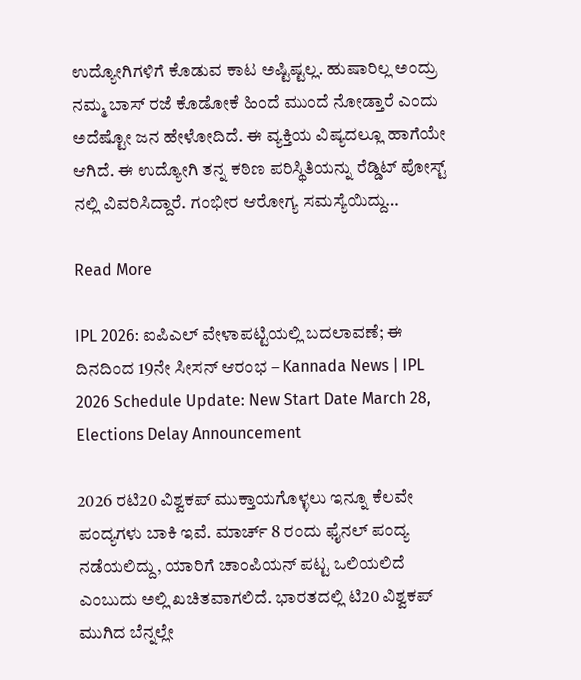ಉದ್ಯೋಗಿಗಳಿಗೆ ಕೊಡುವ ಕಾಟ ಅಷ್ಟಿಷ್ಟಲ್ಲ. ಹುಷಾರಿಲ್ಲ ಅಂದ್ರು ನಮ್ಮ ಬಾಸ್ ರಜೆ ಕೊಡೋಕೆ ಹಿಂದೆ ಮುಂದೆ ನೋಡ್ತಾರೆ ಎಂದು ಅದೆಷ್ಟೋ ಜನ ಹೇಳೋದಿದೆ. ಈ ವ್ಯಕ್ತಿಯ ವಿಷ್ಯದಲ್ಲೂ ಹಾಗೆಯೇ ಆಗಿದೆ. ಈ ಉದ್ಯೋಗಿ ತನ್ನ ಕಠಿಣ ಪರಿಸ್ಥಿತಿಯನ್ನು ರೆಡ್ಡಿಟ್ ಪೋಸ್ಟ್ ನಲ್ಲಿ ವಿವರಿಸಿದ್ದಾರೆ. ಗಂಭೀರ ಆರೋಗ್ಯ ಸಮಸ್ಯೆಯಿದ್ದು…

Read More

IPL 2026: ಐಪಿಎಲ್ ವೇಳಾಪಟ್ಟಿಯಲ್ಲಿ ಬದಲಾವಣೆ; ಈ ದಿನದಿಂದ 19ನೇ ಸೀಸನ್ ಆರಂಭ – Kannada News | IPL 2026 Schedule Update: New Start Date March 28, Elections Delay Announcement

2026 ರಟಿ20 ವಿಶ್ವಕಪ್ ಮುಕ್ತಾಯಗೊಳ್ಳಲು ಇನ್ನೂ ಕೆಲವೇ ಪಂದ್ಯಗಳು ಬಾಕಿ ಇವೆ. ಮಾರ್ಚ್ 8 ರಂದು ಫೈನಲ್ ಪಂದ್ಯ ನಡೆಯಲಿದ್ದು, ಯಾರಿಗೆ ಚಾಂಪಿಯನ್ ಪಟ್ಟ ಒಲಿಯಲಿದೆ ಎಂಬುದು ಅಲ್ಲಿ ಖಚಿತವಾಗಲಿದೆ. ಭಾರತದಲ್ಲಿ ಟಿ20 ವಿಶ್ವಕಪ್ ಮುಗಿದ ಬೆನ್ನಲ್ಲೇ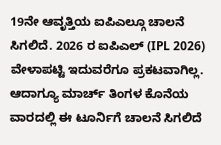19ನೇ ಆವೃತ್ತಿಯ ಐಪಿಎಲ್ಗೂ ಚಾಲನೆ ಸಿಗಲಿದೆ. 2026 ರ ಐಪಿಎಲ್ (IPL 2026) ವೇಳಾಪಟ್ಟಿ ಇದುವರೆಗೂ ಪ್ರಕಟವಾಗಿಲ್ಲ. ಆದಾಗ್ಯೂ ಮಾರ್ಚ್ ತಿಂಗಳ ಕೊನೆಯ ವಾರದಲ್ಲಿ ಈ ಟೂರ್ನಿಗೆ ಚಾಲನೆ ಸಿಗಲಿದೆ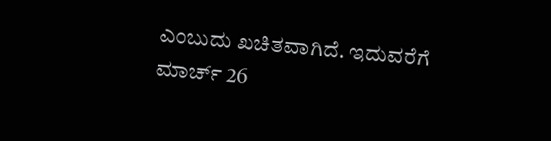ಎಂಬುದು ಖಚಿತವಾಗಿದೆ. ಇದುವರೆಗೆ ಮಾರ್ಚ್ 26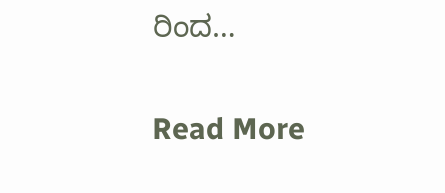ರಿಂದ…

Read More